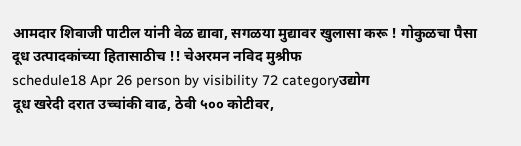आमदार शिवाजी पाटील यांनी वेळ द्यावा, सगळया मुद्यावर खुलासा करू ! गोकुळचा पैसा दूध उत्पादकांच्या हितासाठीच !! चेअरमन नविद मुश्रीफ
schedule18 Apr 26 person by visibility 72 categoryउद्योग
दूध खरेदी दरात उच्चांकी वाढ, ठेवी ५०० कोटीवर,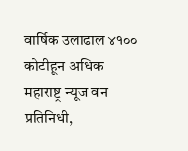वार्षिक उलाढाल ४१०० कोटीहून अधिक
महाराष्ट्र न्यूज वन प्रतिनिधी,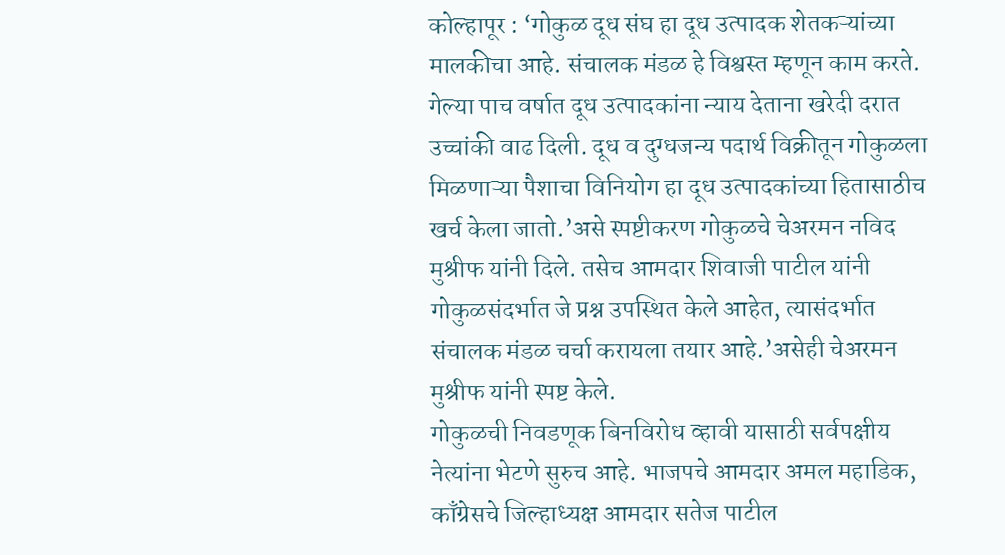कोल्हापूर : ‘गोकुळ दूध संघ हा दूध उत्पादक शेतकऱ्यांच्या मालकीचा आहे. संचालक मंडळ हे विश्वस्त म्हणून काम करते. गेल्या पाच वर्षात दूध उत्पादकांना न्याय देताना खरेदी दरात उच्चांकी वाढ दिली. दूध व दुग्धजन्य पदार्थ विक्रीतून गोकुळला मिळणाऱ्या पैशाचा विनियोग हा दूध उत्पादकांच्या हितासाठीच खर्च केला जातो.’असे स्पष्टीकरण गोकुळचे चेअरमन नविद मुश्रीफ यांनी दिले. तसेच आमदार शिवाजी पाटील यांनी गोकुळसंदर्भात जे प्रश्न उपस्थित केले आहेत, त्यासंदर्भात संचालक मंडळ चर्चा करायला तयार आहे.’असेही चेअरमन मुश्रीफ यांनी स्पष्ट केले.
गोकुळची निवडणूक बिनविरोध व्हावी यासाठी सर्वपक्षीय नेत्यांना भेटणे सुरुच आहे. भाजपचे आमदार अमल महाडिक, काँग्रेसचे जिल्हाध्यक्ष आमदार सतेज पाटील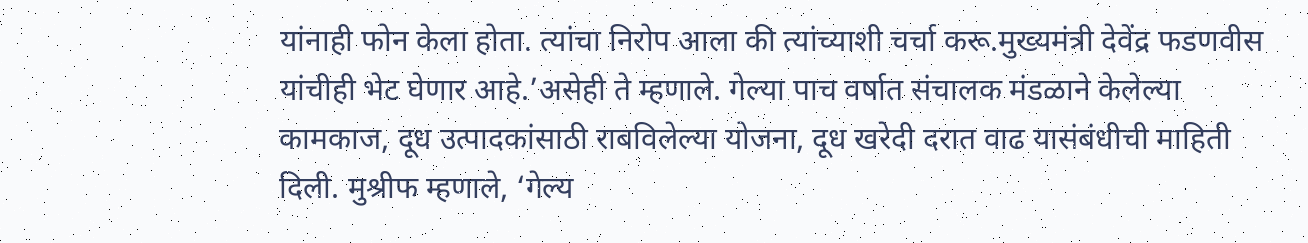यांनाही फोन केला होता. त्यांचा निरोप आला की त्यांच्याशी चर्चा करू.मुख्यमंत्री देवेंद्र फडणवीस यांचीही भेट घेणार आहे.’असेही ते म्हणाले. गेल्या पाच वर्षात संचालक मंडळाने केलेल्या कामकाज, दूध उत्पादकांसाठी राबविलेल्या योजना, दूध खरेदी दरात वाढ यासंबंधीची माहिती दिली. मुश्रीफ म्हणाले, ‘गेल्य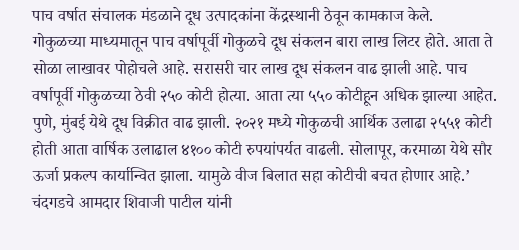पाच वर्षात संचालक मंडळाने दूध उत्पादकांना केंद्रस्थानी ठेवून कामकाज केले.
गोकुळच्या माध्यमातून पाच वर्षापूर्वी गोकुळचे दूध संकलन बारा लाख लिटर होते. आता ते सोळा लाखावर पोहोचले आहे. सरासरी चार लाख दूध संकलन वाढ झाली आहे. पाच वर्षापूर्वी गोकुळच्या ठेवी २५० कोटी होत्या. आता त्या ५५० कोटीहून अधिक झाल्या आहेत. पुणे, मुंबई येथे दूध विक्रीत वाढ झाली. २०२१ मध्ये गोकुळची आर्थिक उलाढा २५५१ कोटी होती आता वार्षिक उलाढाल ४१०० कोटी रुपयांपर्यत वाढली. सोलापूर, करमाळा येथे सौर ऊर्जा प्रकल्प कार्यान्वित झाला. यामुळे वीज बिलात सहा कोटीची बचत होणार आहे.’
चंदगडचे आमदार शिवाजी पाटील यांनी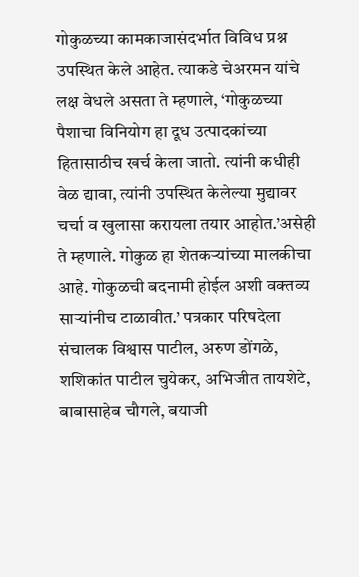गोकुळच्या कामकाजासंदर्भात विविध प्रश्न उपस्थित केले आहेत. त्याकडे चेअरमन यांचे लक्ष वेधले असता ते म्हणाले, ‘गोकुळच्या पैशाचा विनियोग हा दूध उत्पादकांच्या हितासाठीच खर्च केला जातो. त्यांनी कधीही वेळ द्यावा, त्यांनी उपस्थित केलेल्या मुद्यावर चर्चा व खुलासा करायला तयार आहोत.’असेही ते म्हणाले. गोकुळ हा शेतकऱ्यांच्या मालकीचा आहे. गोकुळची बदनामी होईल अशी वक्तव्य साऱ्यांनीच टाळावीत.’ पत्रकार परिषदेला संचालक विश्वास पाटील, अरुण डोंगळे, शशिकांत पाटील चुयेकर, अभिजीत तायशेटे, बाबासाहेब चौगले, बयाजी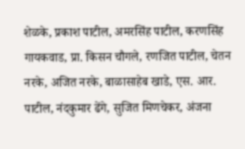शेळके, प्रकाश पाटील, अमरसिंह पाटील, करणसिंह गायकवाड, प्रा. किसन चौगले, रणजित पाटील, चेतन नरके, अजित नरके, बाळासाहेब खाडे, एस. आर. पाटील, नंदकुमार ढेंगे, सुजित मिणचेकर, अंजना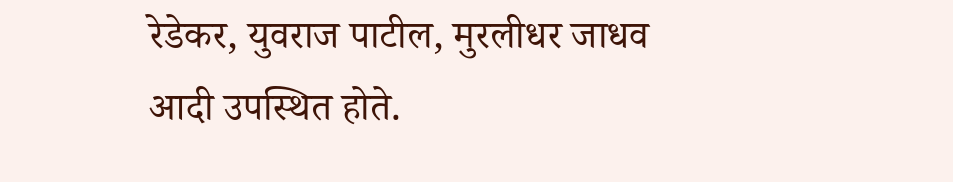रेडेकर, युवराज पाटील, मुरलीधर जाधव आदी उपस्थित होते.